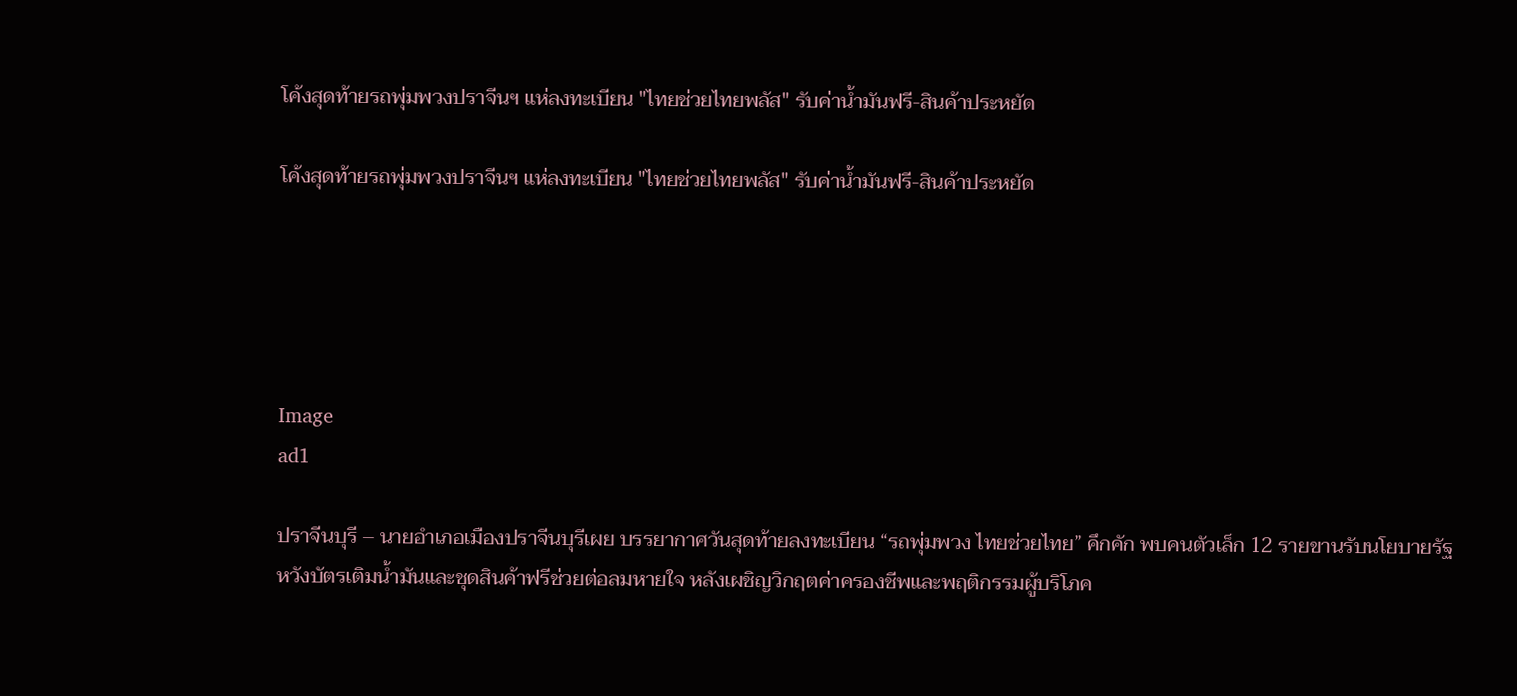โค้งสุดท้ายรถพุ่มพวงปราจีนฯ แห่ลงทะเบียน "ไทยช่วยไทยพลัส" รับค่าน้ำมันฟรี-สินค้าประหยัด

โค้งสุดท้ายรถพุ่มพวงปราจีนฯ แห่ลงทะเบียน "ไทยช่วยไทยพลัส" รับค่าน้ำมันฟรี-สินค้าประหยัด





Image
ad1

ปราจีนบุรี – นายอำเภอเมืองปราจีนบุรีเผย บรรยากาศวันสุดท้ายลงทะเบียน “รถพุ่มพวง ไทยช่วยไทย” คึกคัก พบคนตัวเล็ก 12 รายขานรับนโยบายรัฐ หวังบัตรเติมน้ำมันและชุดสินค้าฟรีช่วยต่อลมหายใจ หลังเผชิญวิกฤตค่าครองชีพและพฤติกรรมผู้บริโภค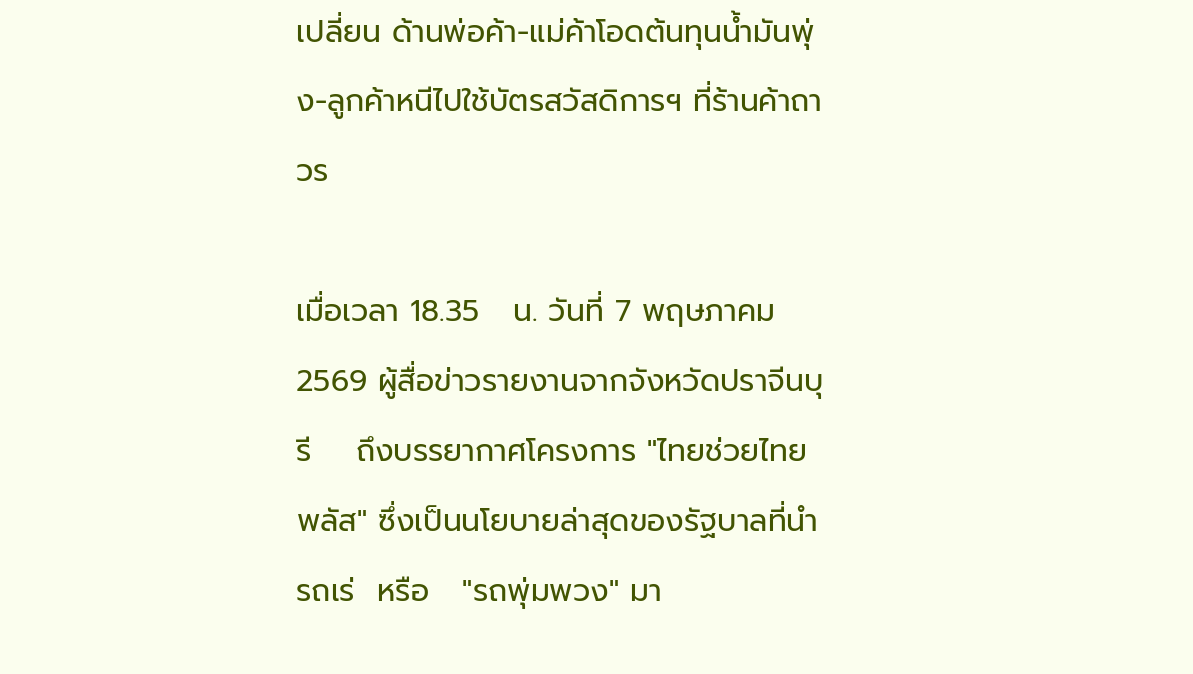เปลี่ยน ด้านพ่อค้า-แม่ค้าโอดต้นทุนน้ำมันพุ่ง-ลูกค้าหนีไปใช้บัตรสวัสดิการฯ ที่ร้านค้าถาวร

เมื่อเวลา 18.35   น. วันที่ 7 พฤษภาคม 2569 ผู้สื่อข่าวรายงานจากจังหวัดปราจีนบุรี    ถึงบรรยากาศโครงการ "ไทยช่วยไทยพลัส" ซึ่งเป็นนโยบายล่าสุดของรัฐบาลที่นำรถเร่  หรือ   "รถพุ่มพวง" มา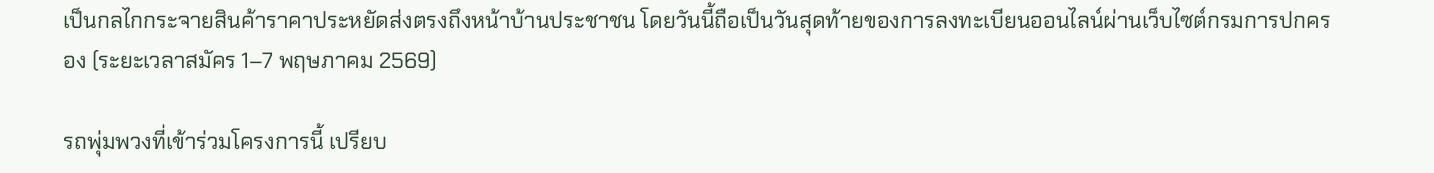เป็นกลไกกระจายสินค้าราคาประหยัดส่งตรงถึงหน้าบ้านประชาชน โดยวันนี้ถือเป็นวันสุดท้ายของการลงทะเบียนออนไลน์ผ่านเว็บไซต์กรมการปกครอง (ระยะเวลาสมัคร 1–7 พฤษภาคม 2569)

รถพุ่มพวงที่เข้าร่วมโครงการนี้ เปรียบ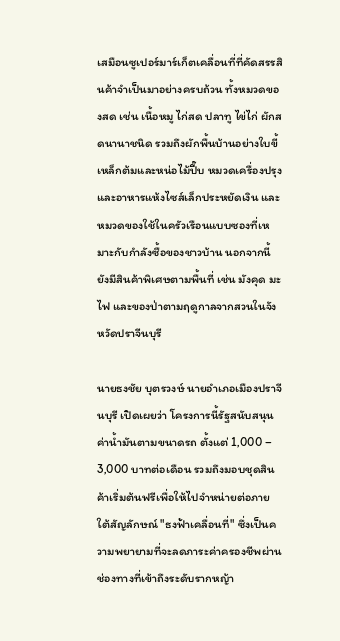เสมือนซูเปอร์มาร์เก็ตเคลื่อนที่ที่คัดสรรสินค้าจำเป็นมาอย่างครบถ้วน ทั้งหมวดของสด เช่น เนื้อหมู ไก่สด ปลาทู ไข่ไก่ ผักสดนานาชนิด รวมถึงผักพื้นบ้านอย่างใบขี้เหล็กต้มและหน่อไม้ปี๊บ หมวดเครื่องปรุงและอาหารแห้งไซส์เล็กประหยัดเงิน และหมวดของใช้ในครัวเรือนแบบซองที่เหมาะกับกำลังซื้อของชาวบ้าน นอกจากนี้ยังมีสินค้าพิเศษตามพื้นที่ เช่น มังคุด มะไฟ และของป่าตามฤดูกาลจากสวนในจังหวัดปราจีนบุรี

นายธงชัย บุตรวงษ์ นายอำเภอเมืองปราจีนบุรี เปิดเผยว่า โครงการนี้รัฐสนับสนุนค่าน้ำมันตามขนาดรถ ตั้งแต่ 1,000 – 3,000 บาทต่อเดือน รวมถึงมอบชุดสินค้าเริ่มต้นฟรีเพื่อให้ไปจำหน่ายต่อภายใต้สัญลักษณ์ "ธงฟ้าเคลื่อนที่" ซึ่งเป็นความพยายามที่จะลดภาระค่าครองชีพผ่านช่องทางที่เข้าถึงระดับรากหญ้า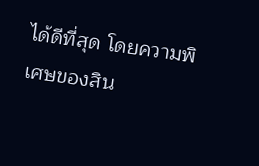ได้ดีที่สุด โดยความพิเศษของสิน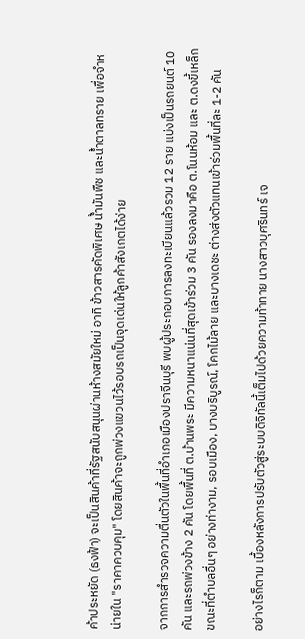ค้าประหยัด (ธงฟ้า) จะเป็นสินค้าที่รัฐสนับสนุนผ่านห้างสมัยใหม่ อาทิ ข้าวสารคัดพิเศษ น้ำมันพืช และน้ำตาลทราย เพื่อจำหน่ายใน "ราคาควบคุม" โดยสินค้าจะถูกพ่วงแขวนไว้รอบรถเป็นจุดเด่นให้ลูกค้าสังเกตได้ง่าย

จากการสำรวจความตื่นตัวในพื้นที่อำเภอเมืองปราจีนบุรี พบผู้ประกอบการลงทะเบียนแล้วรวม 12 ราย แบ่งเป็นรถยนต์ 10 คัน และรถพ่วงข้าง 2 คัน โดยพื้นที่ ต.บ้านพระ มีความหนาแน่นที่สุดเข้าร่วม 3 คัน รองลงมาคือ ต.โนนห้อม และ ต.ดงขี้เหล็ก ขณะที่ตำบลอื่นๆ อย่างท่างาม, รอบเมือง, บางบริบูรณ์, โคกไม้ลาย และบางเดชะ ต่างส่งตัวแทนเข้าร่วมพื้นที่ละ 1-2 คัน

อย่างไรก็ตาม เบื้องหลังการปรับตัวสู่ระบบดิจิทัลนี้เต็มไปด้วยความท้าทาย นางสาวบุศรินทร์ เจ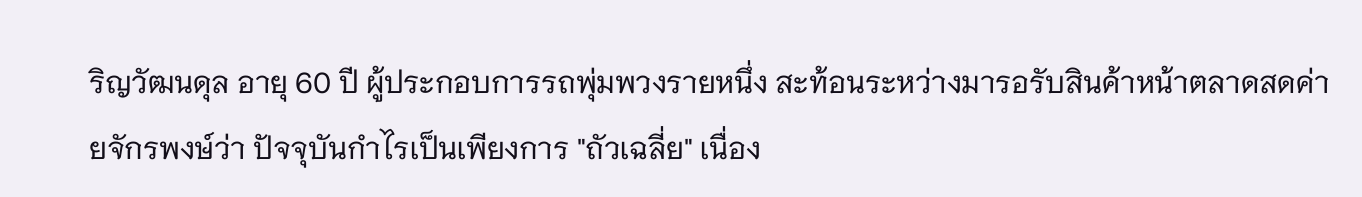ริญวัฒนดุล อายุ 60 ปี ผู้ประกอบการรถพุ่มพวงรายหนึ่ง สะท้อนระหว่างมารอรับสินค้าหน้าตลาดสดค่ายจักรพงษ์ว่า ปัจจุบันกำไรเป็นเพียงการ "ถัวเฉลี่ย" เนื่อง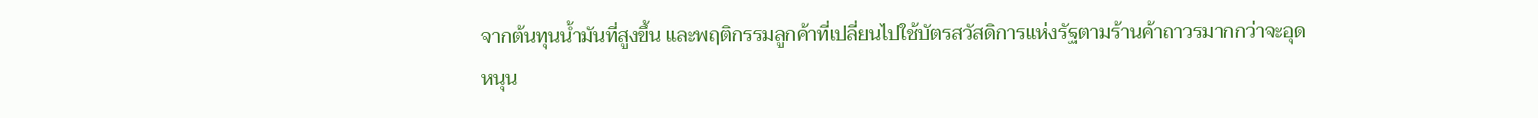จากต้นทุนน้ำมันที่สูงขึ้น และพฤติกรรมลูกค้าที่เปลี่ยนไปใช้บัตรสวัสดิการแห่งรัฐตามร้านค้าถาวรมากกว่าจะอุดหนุน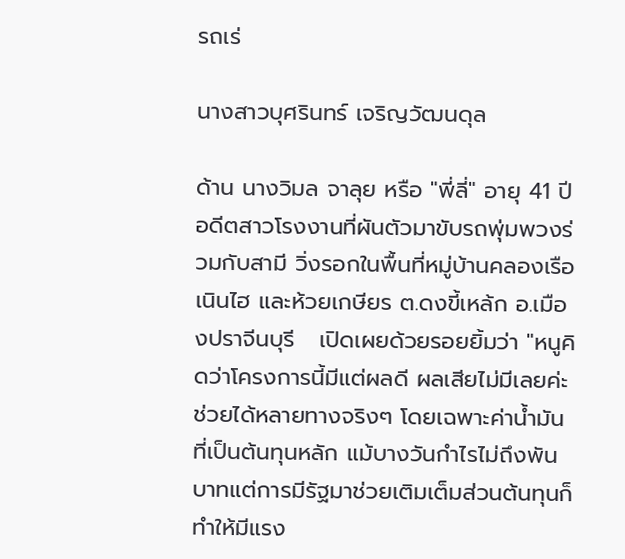รถเร่

นางสาวบุศรินทร์ เจริญวัฒนดุล

ด้าน นางวิมล จาลุย หรือ "พี่ลี่" อายุ 41 ปี อดีตสาวโรงงานที่ผันตัวมาขับรถพุ่มพวงร่วมกับสามี วิ่งรอกในพื้นที่หมู่บ้านคลองเรือ เนินไฮ และห้วยเกษียร ต.ดงขี้เหล้ก อ.เมืองปราจีนบุรี   เปิดเผยด้วยรอยยิ้มว่า "หนูคิดว่าโครงการนี้มีแต่ผลดี ผลเสียไม่มีเลยค่ะ ช่วยได้หลายทางจริงๆ โดยเฉพาะค่าน้ำมันที่เป็นต้นทุนหลัก แม้บางวันกำไรไม่ถึงพันบาทแต่การมีรัฐมาช่วยเติมเต็มส่วนต้นทุนก็ทำให้มีแรง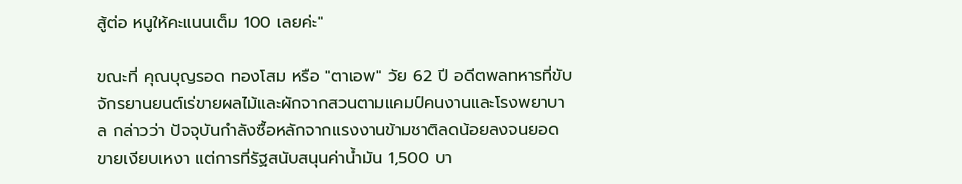สู้ต่อ หนูให้คะแนนเต็ม 100 เลยค่ะ"

ขณะที่ คุณบุญรอด ทองโสม หรือ "ตาเอพ" วัย 62 ปี อดีตพลทหารที่ขับจักรยานยนต์เร่ขายผลไม้และผักจากสวนตามแคมป์คนงานและโรงพยาบาล กล่าวว่า ปัจจุบันกำลังซื้อหลักจากแรงงานข้ามชาติลดน้อยลงจนยอดขายเงียบเหงา แต่การที่รัฐสนับสนุนค่าน้ำมัน 1,500 บา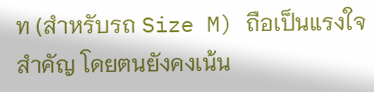ท (สำหรับรถ Size M) ถือเป็นแรงใจสำคัญ โดยตนยังคงเน้น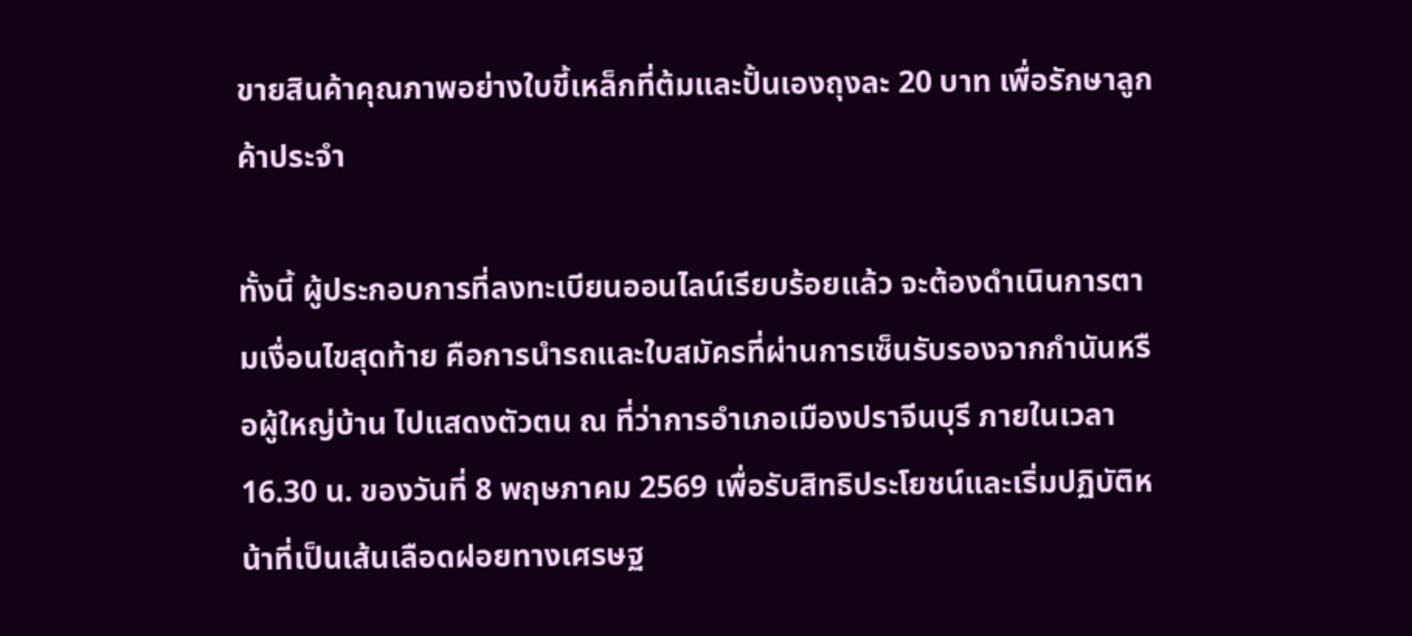ขายสินค้าคุณภาพอย่างใบขี้เหล็กที่ต้มและปั้นเองถุงละ 20 บาท เพื่อรักษาลูกค้าประจำ

ทั้งนี้ ผู้ประกอบการที่ลงทะเบียนออนไลน์เรียบร้อยแล้ว จะต้องดำเนินการตามเงื่อนไขสุดท้าย คือการนำรถและใบสมัครที่ผ่านการเซ็นรับรองจากกำนันหรือผู้ใหญ่บ้าน ไปแสดงตัวตน ณ ที่ว่าการอำเภอเมืองปราจีนบุรี ภายในเวลา 16.30 น. ของวันที่ 8 พฤษภาคม 2569 เพื่อรับสิทธิประโยชน์และเริ่มปฏิบัติหน้าที่เป็นเส้นเลือดฝอยทางเศรษฐ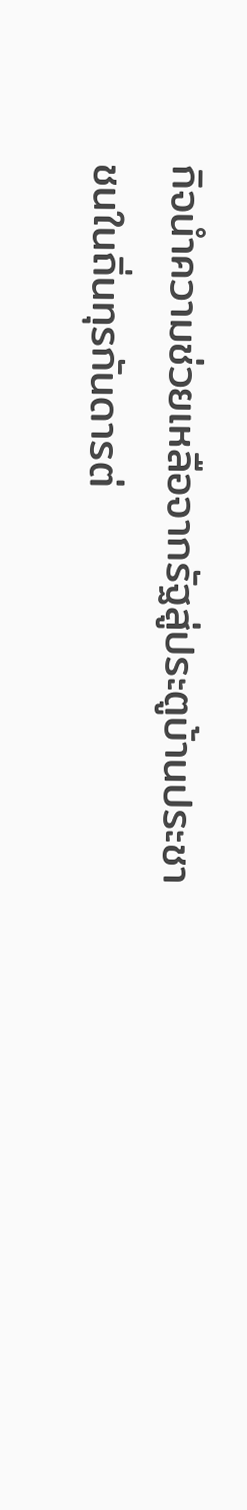กิจนำความช่วยเหลือจากรัฐสู่ประตูบ้านประชาชนในถิ่นทุรกันดารต่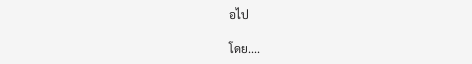อไป

โดย....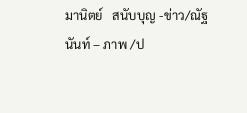มานิตย์   สนับบุญ -ข่าว/ณัฐนันท์ – ภาพ /ป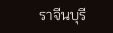ราจีนบุรี